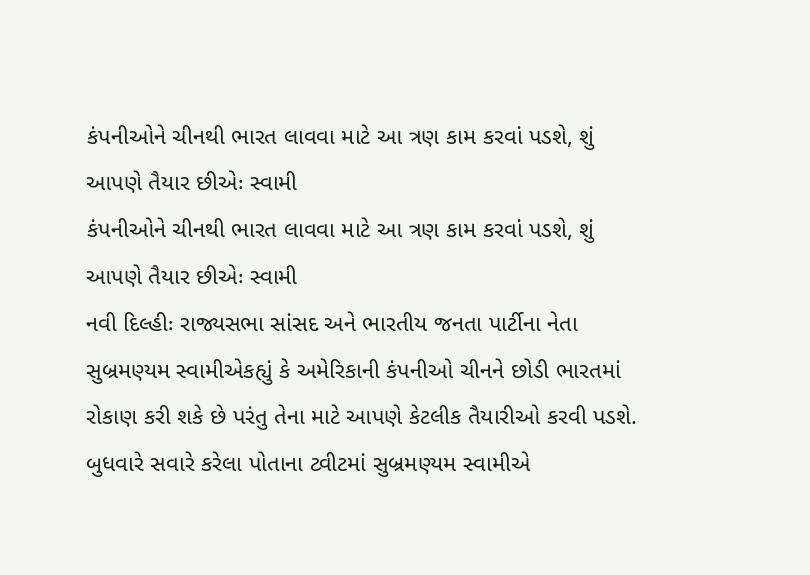કંપનીઓને ચીનથી ભારત લાવવા માટે આ ત્રણ કામ કરવાં પડશે, શું આપણે તૈયાર છીએઃ સ્વામી
કંપનીઓને ચીનથી ભારત લાવવા માટે આ ત્રણ કામ કરવાં પડશે, શું આપણે તૈયાર છીએઃ સ્વામી
નવી દિલ્હીઃ રાજ્યસભા સાંસદ અને ભારતીય જનતા પાર્ટીના નેતા સુબ્રમણ્યમ સ્વામીએકહ્યું કે અમેરિકાની કંપનીઓ ચીનને છોડી ભારતમાં રોકાણ કરી શકે છે પરંતુ તેના માટે આપણે કેટલીક તૈયારીઓ કરવી પડશે. બુધવારે સવારે કરેલા પોતાના ટ્વીટમાં સુબ્રમણ્યમ સ્વામીએ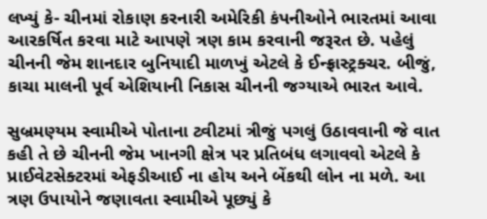લખ્યું કે- ચીનમાં રોકાણ કરનારી અમેરિકી કંપનીઓને ભારતમાં આવા આરકર્ષિત કરવા માટે આપણે ત્રણ કામ કરવાની જરૂરત છે. પહેલું ચીનની જેમ શાનદાર બુનિયાદી માળખું એટલે કે ઈન્ફ્રાસ્ટ્રક્ચર. બીજું, કાચા માલની પૂર્વ એશિયાની નિકાસ ચીનની જગ્યાએ ભારત આવે.

સુબ્રમણ્યમ સ્વામીએ પોતાના ટ્વીટમાં ત્રીજું પગલું ઉઠાવવાની જે વાત કહી તે છે ચીનની જેમ ખાનગી ક્ષેત્ર પર પ્રતિબંધ લગાવવો એટલે કે પ્રાઈવેટસેક્ટરમાં એફડીઆઈ ના હોય અને બેંકથી લોન ના મળે. આ ત્રણ ઉપાયોને જણાવતા સ્વામીએ પૂછ્યું કે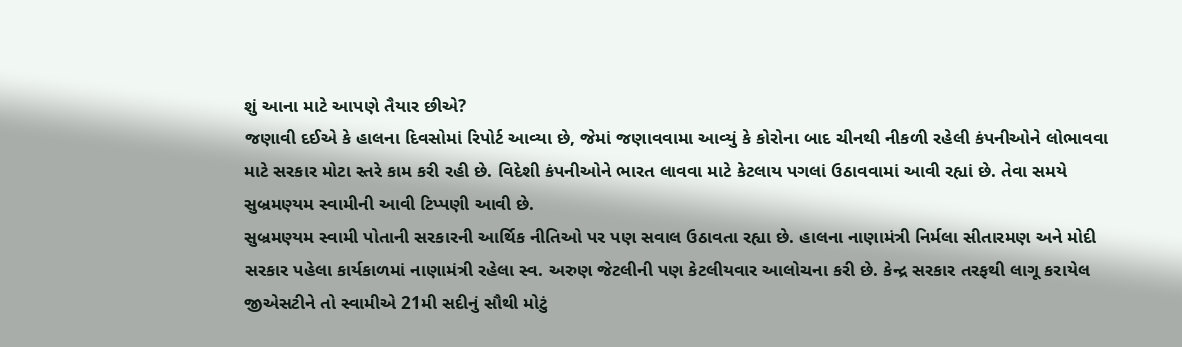શું આના માટે આપણે તૈયાર છીએ?
જણાવી દઈએ કે હાલના દિવસોમાં રિપોર્ટ આવ્યા છે, જેમાં જણાવવામા આવ્યું કે કોરોના બાદ ચીનથી નીકળી રહેલી કંપનીઓને લોભાવવા માટે સરકાર મોટા સ્તરે કામ કરી રહી છે. વિદેશી કંપનીઓને ભારત લાવવા માટે કેટલાય પગલાં ઉઠાવવામાં આવી રહ્યાં છે. તેવા સમયે સુબ્રમણ્યમ સ્વામીની આવી ટિપ્પણી આવી છે.
સુબ્રમણ્યમ સ્વામી પોતાની સરકારની આર્થિક નીતિઓ પર પણ સવાલ ઉઠાવતા રહ્યા છે. હાલના નાણામંત્રી નિર્મલા સીતારમણ અને મોદી સરકાર પહેલા કાર્યકાળમાં નાણામંત્રી રહેલા સ્વ. અરુણ જેટલીની પણ કેટલીયવાર આલોચના કરી છે. કેન્દ્ર સરકાર તરફથી લાગૂ કરાયેલ જીએસટીને તો સ્વામીએ 21મી સદીનું સૌથી મોટું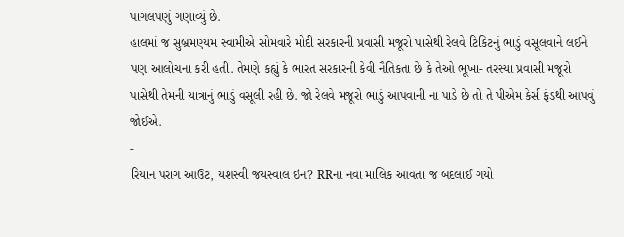પાગલપણું ગણાવ્યું છે.
હાલમાં જ સુબ્રમણ્યમ સ્વામીએ સોમવારે મોદી સરકારની પ્રવાસી મજૂરો પાસેથી રેલવે ટિકિટનું ભાડું વસૂલવાને લઈને પણ આલોચના કરી હતી. તેમણે કહ્યું કે ભારત સરકારની કેવી નૈતિકતા છે કે તેઓ ભૂખા- તરસ્યા પ્રવાસી મજૂરો પાસેથી તેમની યાત્રાનું ભાડું વસૂલી રહી છે. જો રેલવે મજૂરો ભાડું આપવાની ના પાડે છે તો તે પીએમ કેર્સ ફંડથી આપવું જોઈએ.
-
રિયાન પરાગ આઉટ, યશસ્વી જયસ્વાલ ઇન? RRના નવા માલિક આવતા જ બદલાઈ ગયો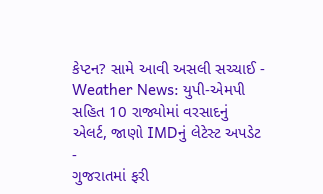કેપ્ટન? સામે આવી અસલી સચ્ચાઈ -
Weather News: યુપી-એમપી સહિત 10 રાજ્યોમાં વરસાદનું એલર્ટ, જાણો IMDનું લેટેસ્ટ અપડેટ -
ગુજરાતમાં ફરી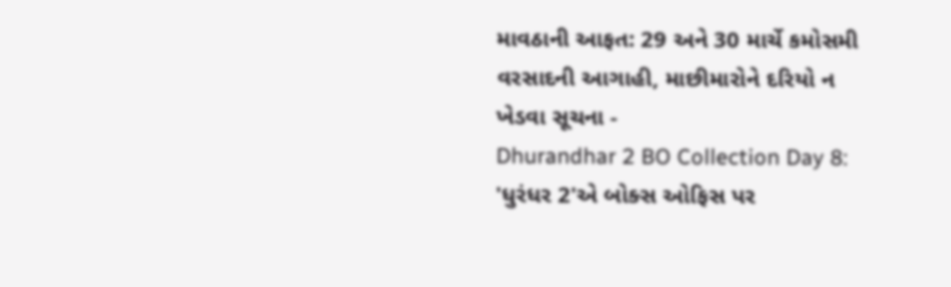માવઠાની આફત: 29 અને 30 માર્ચે કમોસમી વરસાદની આગાહી, માછીમારોને દરિયો ન ખેડવા સૂચના -
Dhurandhar 2 BO Collection Day 8: 'ધુરંધર 2'એ બોક્સ ઓફિસ પર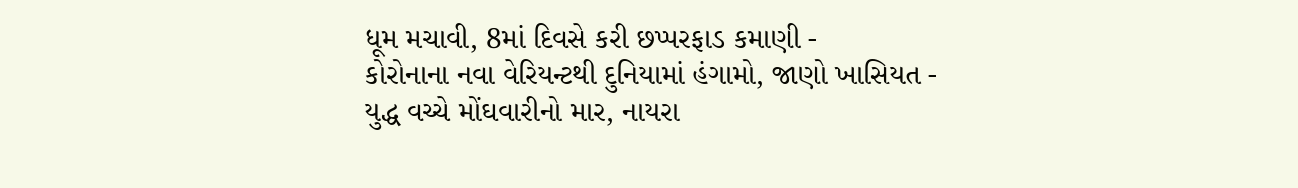ધૂમ મચાવી, 8માં દિવસે કરી છપ્પરફાડ કમાણી -
કોરોનાના નવા વેરિયન્ટથી દુનિયામાં હંગામો, જાણો ખાસિયત -
યુદ્ધ વચ્ચે મોંઘવારીનો માર, નાયરા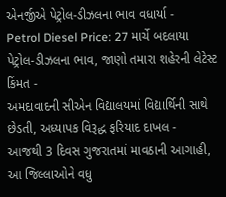એનર્જીએ પેટ્રોલ-ડીઝલના ભાવ વધાર્યા -
Petrol Diesel Price: 27 માર્ચે બદલાયા પેટ્રોલ-ડીઝલના ભાવ, જાણો તમારા શહેરની લેટેસ્ટ કિંમત -
અમદાવાદની સીએન વિદ્યાલયમાં વિદ્યાર્થિની સાથે છેડતી, અધ્યાપક વિરૂદ્ધ ફરિયાદ દાખલ -
આજથી 3 દિવસ ગુજરાતમાં માવઠાની આગાહી, આ જિલ્લાઓને વધુ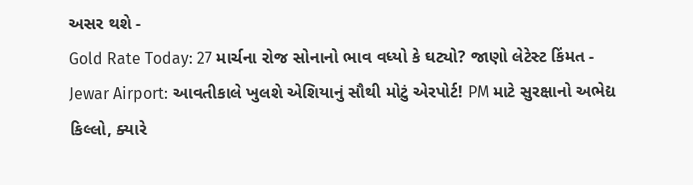અસર થશે -
Gold Rate Today: 27 માર્ચના રોજ સોનાનો ભાવ વધ્યો કે ઘટ્યો? જાણો લેટેસ્ટ કિંમત -
Jewar Airport: આવતીકાલે ખુલશે એશિયાનું સૌથી મોટું એરપોર્ટ! PM માટે સુરક્ષાનો અભેદ્ય કિલ્લો, ક્યારે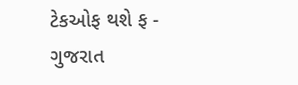ટેકઓફ થશે ફ -
ગુજરાત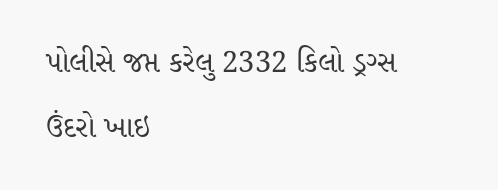પોલીસે જપ્ત કરેલુ 2332 કિલો ડ્રગ્સ ઉંદરો ખાઇ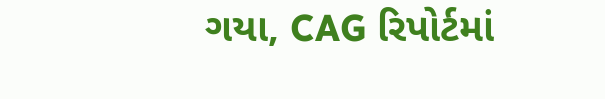ગયા, CAG રિપોર્ટમાં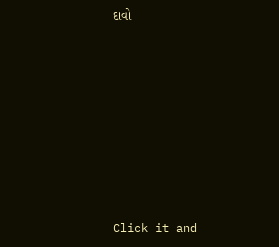દાવો








Click it and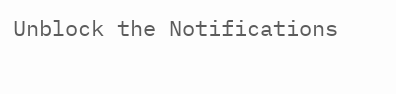Unblock the Notifications